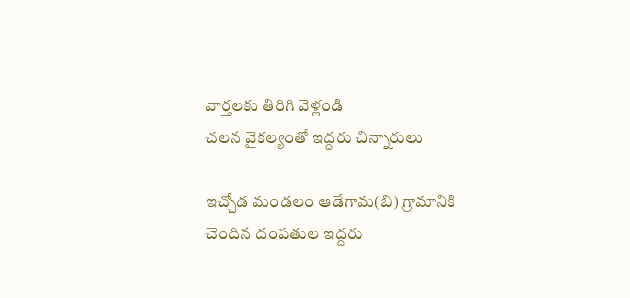వార్తలకు తిరిగి వెళ్లండి
చలన వైకల్యంతో ఇద్దరు చిన్నారులు

ఇచ్చోడ మండలం ఆడేగామ(బి) గ్రామానికి చెందిన దంపతుల ఇద్దరు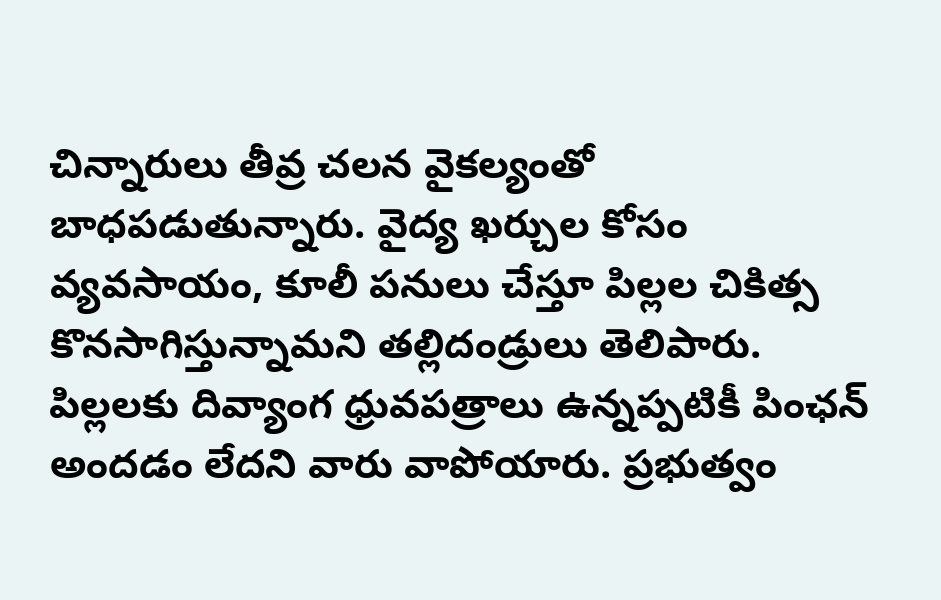చిన్నారులు తీవ్ర చలన వైకల్యంతో బాధపడుతున్నారు. వైద్య ఖర్చుల కోసం వ్యవసాయం, కూలీ పనులు చేస్తూ పిల్లల చికిత్స కొనసాగిస్తున్నామని తల్లిదండ్రులు తెలిపారు.
పిల్లలకు దివ్యాంగ ధ్రువపత్రాలు ఉన్నప్పటికీ పింఛన్ అందడం లేదని వారు వాపోయారు. ప్రభుత్వం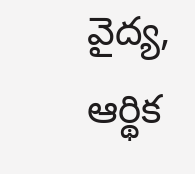వైద్య, ఆర్థిక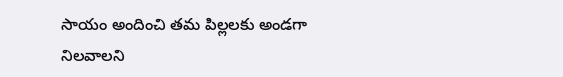సాయం అందించి తమ పిల్లలకు అండగా నిలవాలని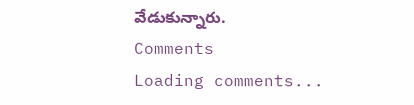వేడుకున్నారు.
Comments
Loading comments...